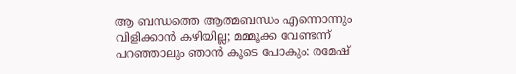ആ ബന്ധത്തെ ആത്മബന്ധം എന്നൊന്നും വിളിക്കാൻ കഴിയില്ല; മമ്മൂക്ക വേണ്ടന്ന് പറഞ്ഞാലും ഞാൻ കൂടെ പോകും: രമേഷ്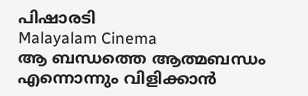പിഷാരടി
Malayalam Cinema
ആ ബന്ധത്തെ ആത്മബന്ധം എന്നൊന്നും വിളിക്കാൻ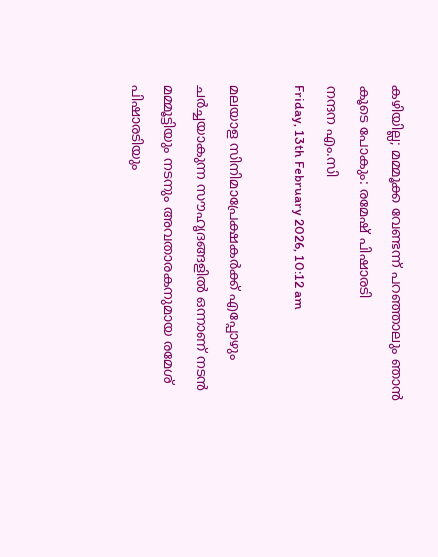കഴിയില്ല; മമ്മൂക്ക വേണ്ടന്ന് പറഞ്ഞാലും ഞാൻ കൂടെ പോകും: രമേഷ് പിഷാരടി
നന്ദന എം.സി
Friday, 13th February 2026, 10:12 am

മലയാള സിനിമാപ്രേക്ഷകർക്ക് എപ്പോഴും ചർച്ചയാകുന്ന സൗഹൃദങ്ങളിൽ ഒന്നാണ് നടൻ മമ്മൂട്ടിയും നടനും അവതാരകനുമായ രമേശ് പിഷാരടിയും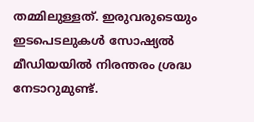തമ്മിലുള്ളത്. ഇരുവരുടെയും ഇടപെടലുകൾ സോഷ്യൽ മീഡിയയിൽ നിരന്തരം ശ്രദ്ധ നേടാറുമുണ്ട്.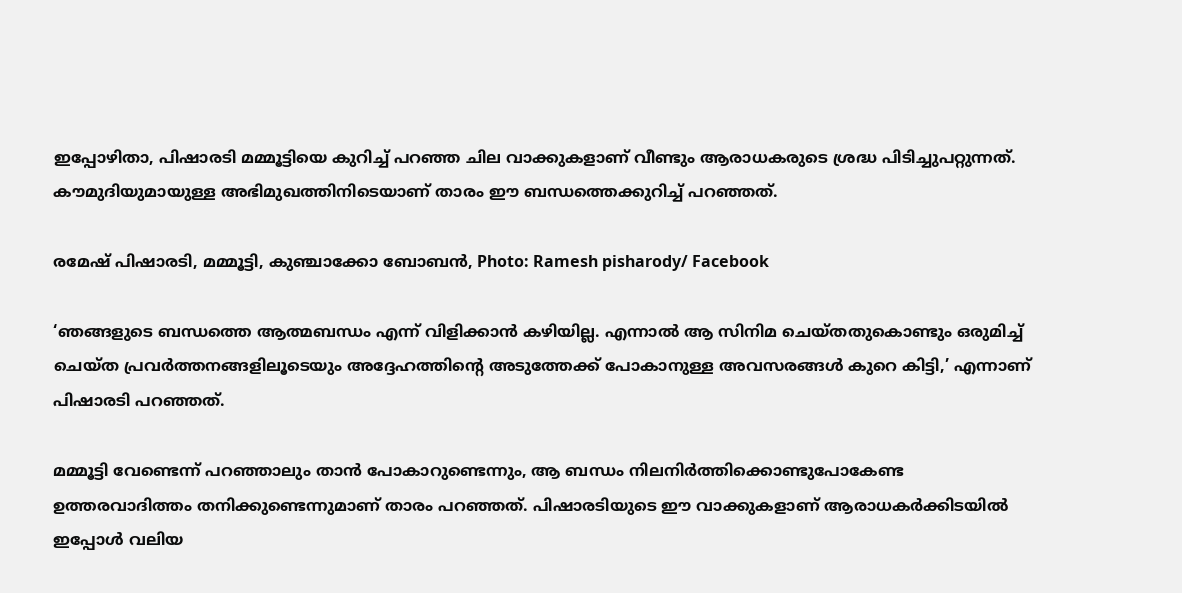ഇപ്പോഴിതാ, പിഷാരടി മമ്മൂട്ടിയെ കുറിച്ച് പറഞ്ഞ ചില വാക്കുകളാണ് വീണ്ടും ആരാധകരുടെ ശ്രദ്ധ പിടിച്ചുപറ്റുന്നത്. കൗമുദിയുമായുള്ള അഭിമുഖത്തിനിടെയാണ് താരം ഈ ബന്ധത്തെക്കുറിച്ച് പറഞ്ഞത്.

രമേഷ് പിഷാരടി, മമ്മൂട്ടി, കുഞ്ചാക്കോ ബോബൻ, Photo: Ramesh pisharody/ Facebook

‘ഞങ്ങളുടെ ബന്ധത്തെ ആത്മബന്ധം എന്ന് വിളിക്കാൻ കഴിയില്ല. എന്നാൽ ആ സിനിമ ചെയ്തതുകൊണ്ടും ഒരുമിച്ച് ചെയ്ത പ്രവർത്തനങ്ങളിലൂടെയും അദ്ദേഹത്തിന്റെ അടുത്തേക്ക് പോകാനുള്ള അവസരങ്ങൾ കുറെ കിട്ടി,’ എന്നാണ് പിഷാരടി പറഞ്ഞത്.

മമ്മൂട്ടി വേണ്ടെന്ന് പറഞ്ഞാലും താൻ പോകാറുണ്ടെന്നും, ആ ബന്ധം നിലനിർത്തിക്കൊണ്ടുപോകേണ്ട ഉത്തരവാദിത്തം തനിക്കുണ്ടെന്നുമാണ് താരം പറഞ്ഞത്. പിഷാരടിയുടെ ഈ വാക്കുകളാണ് ആരാധകർക്കിടയിൽ ഇപ്പോൾ വലിയ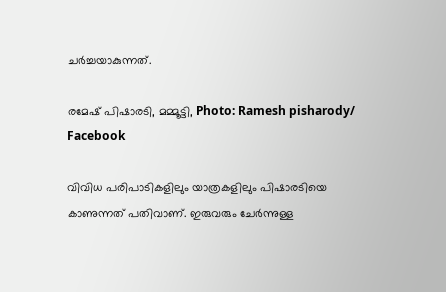ചർച്ചയാകുന്നത്.

രമേഷ് പിഷാരടി, മമ്മൂട്ടി, Photo: Ramesh pisharody/ Facebook

വിവിധ പരിപാടികളിലും യാത്രകളിലും പിഷാരടിയെ കാണുന്നത് പതിവാണ്. ഇരുവരും ചേർന്നുള്ള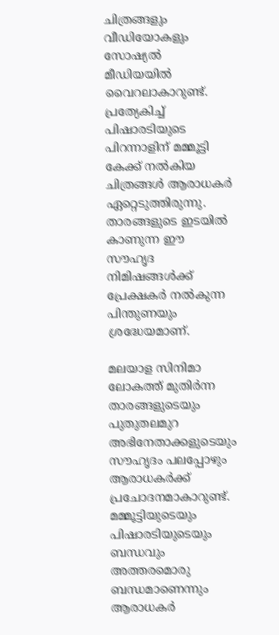ചിത്രങ്ങളും വീഡിയോകളും സോഷ്യൽ മീഡിയയിൽ വൈറലാകാറുണ്ട്. പ്രത്യേകിച്ച് പിഷാരടിയുടെ പിറന്നാളിന് മമ്മൂട്ടി കേക്ക് നൽകിയ ചിത്രങ്ങൾ ആരാധകർ ഏറ്റെടുത്തിരുന്നു. താരങ്ങളുടെ ഇടയിൽ കാണുന്ന ഈ സൗഹൃദ നിമിഷങ്ങൾക്ക് പ്രേക്ഷകർ നൽകുന്ന പിന്തുണയും ശ്രദ്ധേയമാണ്.

മലയാള സിനിമാ ലോകത്ത് മുതിർന്ന താരങ്ങളുടെയും പുതുതലമുറ അഭിനേതാക്കളുടെയും സൗഹൃദം പലപ്പോഴും ആരാധകർക്ക് പ്രചോദനമാകാറുണ്ട്. മമ്മൂട്ടിയുടെയും പിഷാരടിയുടെയും ബന്ധവും അത്തരമൊരു ബന്ധമാണെന്നും ആരാധകർ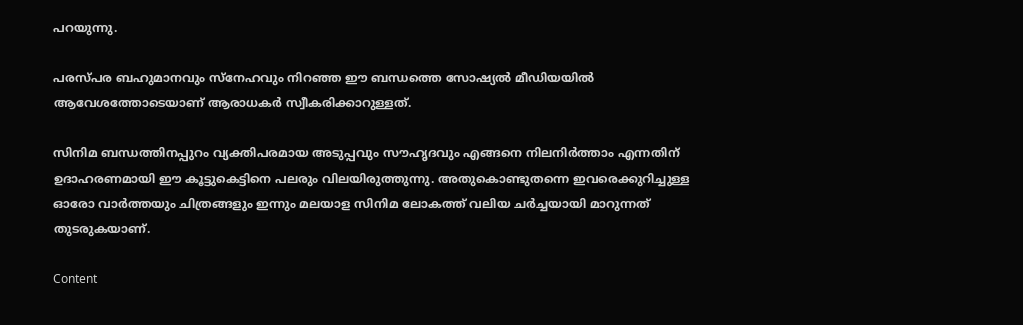പറയുന്നു.

പരസ്പര ബഹുമാനവും സ്‌നേഹവും നിറഞ്ഞ ഈ ബന്ധത്തെ സോഷ്യൽ മീഡിയയിൽ ആവേശത്തോടെയാണ് ആരാധകർ സ്വീകരിക്കാറുള്ളത്.

സിനിമ ബന്ധത്തിനപ്പുറം വ്യക്തിപരമായ അടുപ്പവും സൗഹൃദവും എങ്ങനെ നിലനിർത്താം എന്നതിന് ഉദാഹരണമായി ഈ കൂട്ടുകെട്ടിനെ പലരും വിലയിരുത്തുന്നു. അതുകൊണ്ടുതന്നെ ഇവരെക്കുറിച്ചുള്ള ഓരോ വാർത്തയും ചിത്രങ്ങളും ഇന്നും മലയാള സിനിമ ലോകത്ത് വലിയ ചർച്ചയായി മാറുന്നത് തുടരുകയാണ്.

Content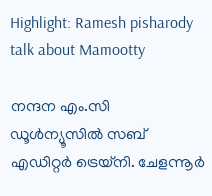Highlight: Ramesh pisharody talk about Mamootty

നന്ദന എം.സി
ഡൂള്‍ന്യൂസില്‍ സബ് എഡിറ്റര്‍ ട്രെയ്‌നി. ചേളന്നൂര്‍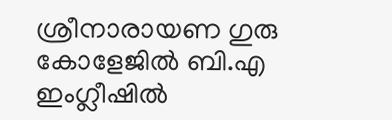ശ്രീനാരായണ ഗുരു കോളേജില്‍ ബി.എ ഇംഗ്ലീഷില്‍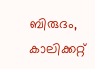ബിരുദം, കാലിക്കറ്റ്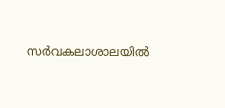സര്‍വകലാശാലയില്‍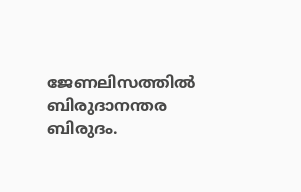ജേണലിസത്തില്‍ ബിരുദാനന്തര ബിരുദം.